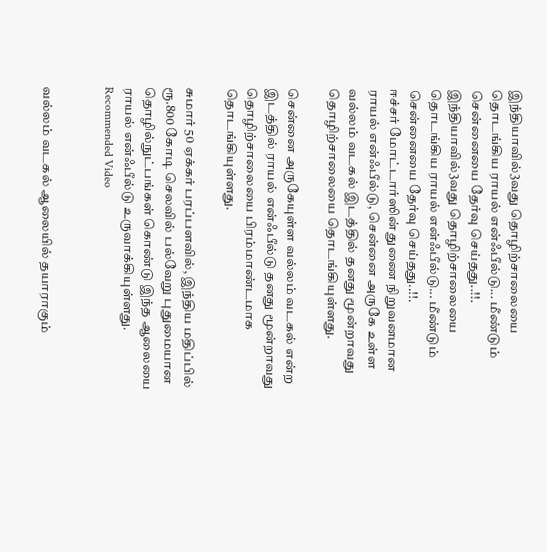இந்தியாவில்3வது தொழிற்சாலையை தொடங்கிய ராயல் என்ஃபீல்டு... மீண்டும் சென்னையை தேர்வு செய்தது..!!.
இந்தியாவில்3வது தொழிற்சாலையை தொடங்கிய ராயல் என்ஃபீல்டு... மீண்டும் சென்னையை தேர்வு செய்தது..!!.
ஈச்சர் மோட்டார்ஸின் துணை நிறுவனமான ராயல் என்ஃபீல்டு, சென்னை அருகே உள்ள வல்லம் வடகல் இடத்தில் தனது மூன்றாவது தொழிற்சாலையை தொடங்கியுள்ளது.

சென்னை அருகேயுள்ள வல்லம் வடகல் என்ற இடத்தில் ராயல் என்ஃபீல்டு தனது மூன்றாவது தொழிற்சாலையை பிரம்மாண்டமாக தொடங்கியுள்ளது.

சுமார் 50 ஏக்கர் பரப்பளவில், இந்திய மதிப்பில் ரூ.800 கோடி செலவில் பல்வேறு புதுமையான தொழில்நுட்பங்கள் கொண்டு இந்த ஆலையை ராயல் என்ஃபீல்டு உருவாக்கியுள்ளது.
Recommended Video


வல்லம் வடகல் ஆலையில் தயாராகும்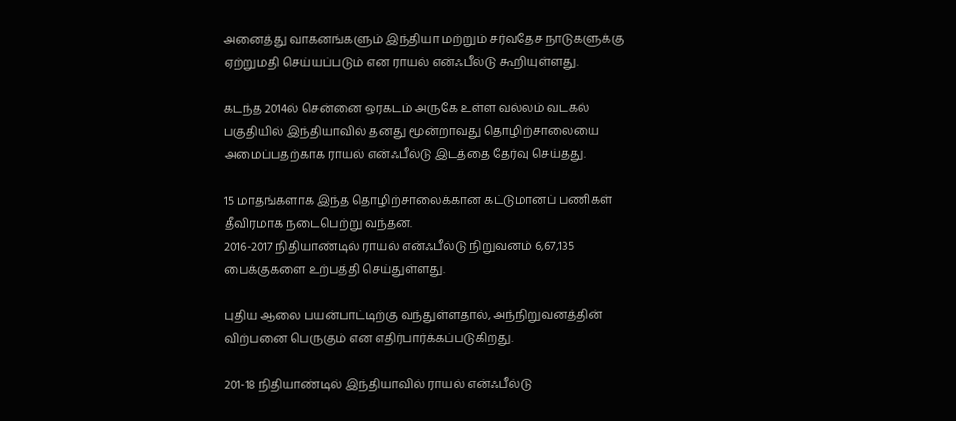அனைத்து வாகனங்களும் இந்தியா மற்றும் சர்வதேச நாடுகளுக்கு ஏற்றுமதி செய்யப்படும் என ராயல் என்ஃபீல்டு கூறியுள்ளது.

கடந்த 2014ல் சென்னை ஒரகடம் அருகே உள்ள வல்லம் வடகல் பகுதியில் இந்தியாவில் தனது மூன்றாவது தொழிற்சாலையை அமைப்பதற்காக ராயல் என்ஃபீல்டு இடத்தை தேர்வு செய்தது.

15 மாதங்களாக இந்த தொழிற்சாலைக்கான கட்டுமானப் பணிகள் தீவிரமாக நடைபெற்று வந்தன.
2016-2017 நிதியாண்டில் ராயல் என்ஃபீல்டு நிறுவனம் 6,67,135 பைக்குகளை உற்பத்தி செய்துள்ளது.

புதிய ஆலை பயன்பாட்டிற்கு வந்துள்ளதால், அந்நிறுவனத்தின் விற்பனை பெருகும் என எதிர்பார்க்கப்படுகிறது.

201-18 நிதியாண்டில் இந்தியாவில் ராயல் என்ஃபீல்டு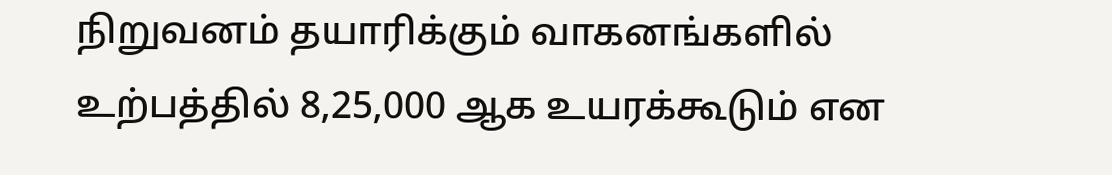நிறுவனம் தயாரிக்கும் வாகனங்களில் உற்பத்தில் 8,25,000 ஆக உயரக்கூடும் என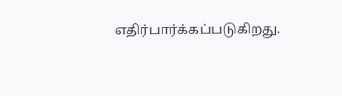எதிர்பார்க்கப்படுகிறது.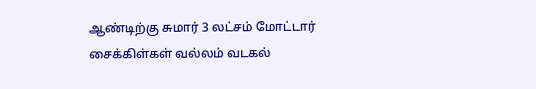ஆண்டிற்கு சுமார் 3 லட்சம் மோட்டார் சைக்கிள்கள் வல்லம் வடகல்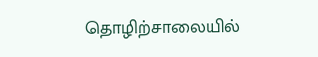தொழிற்சாலையில்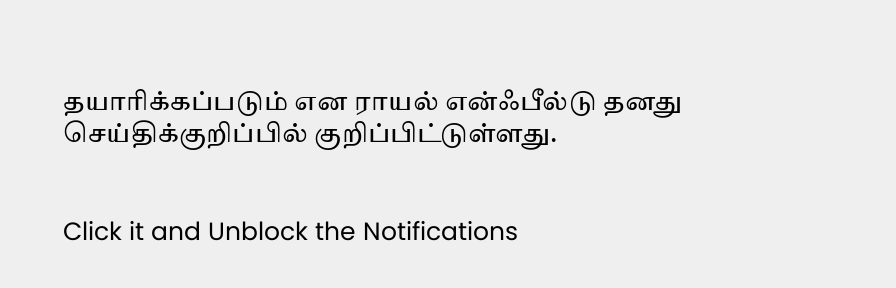தயாரிக்கப்படும் என ராயல் என்ஃபீல்டு தனது செய்திக்குறிப்பில் குறிப்பிட்டுள்ளது.


Click it and Unblock the Notifications